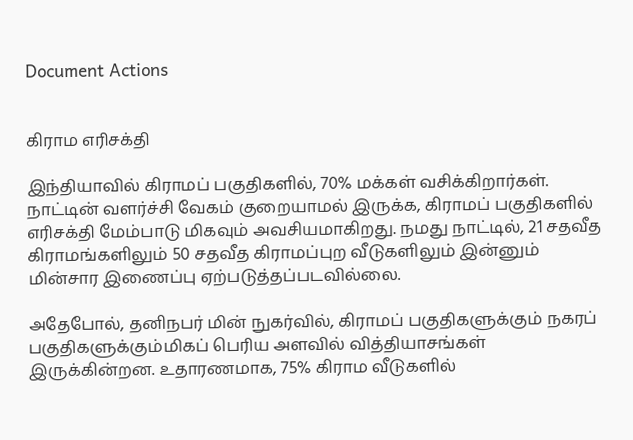Document Actions


கிராம எரிசக்தி

இந்தியாவில் கிராமப் பகுதிகளில், 70% மக்கள் வசிக்கிறார்கள். நாட்டின் வளர்ச்சி வேகம் குறையாமல் இருக்க, கிராமப் பகுதிகளில் எரிசக்தி மேம்பாடு மிகவும் அவசியமாகிறது. நமது நாட்டில், 21 சதவீத கிராமங்களிலும் 50 சதவீத கிராமப்புற வீடுகளிலும் இன்னும் மின்சார இணைப்பு ஏற்படுத்தப்படவில்லை.

அதேபோல், தனிநபர் மின் நுகர்வில், கிராமப் பகுதிகளுக்கும் நகரப் பகுதிகளுக்கும்மிகப் பெரிய அளவில் வித்தியாசங்கள் இருக்கின்றன. உதாரணமாக, 75% கிராம வீடுகளில்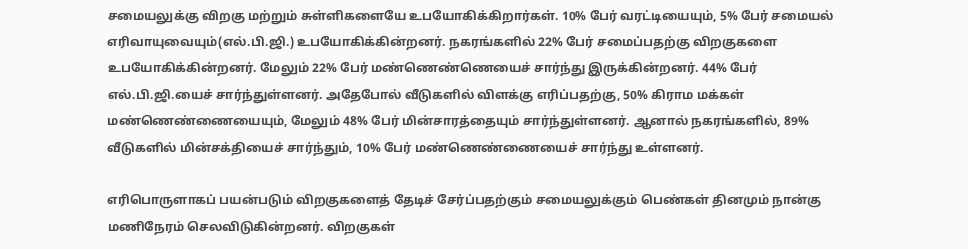சமையலுக்கு விறகு மற்றும் சுள்ளிகளையே உபயோகிக்கிறார்கள். 10% பேர் வரட்டியையும், 5% பேர் சமையல் எரிவாயுவையும்(எல்.பி.ஜி.) உபயோகிக்கின்றனர். நகரங்களில் 22% பேர் சமைப்பதற்கு விறகுகளை உபயோகிக்கின்றனர். மேலும் 22% பேர் மண்ணெண்ணெயைச் சார்ந்து இருக்கின்றனர். 44% பேர் எல்.பி.ஜி.யைச் சார்ந்துள்ளனர். அதேபோல் வீடுகளில் விளக்கு எரிப்பதற்கு, 50% கிராம மக்கள் மண்ணெண்ணையையும், மேலும் 48% பேர் மின்சாரத்தையும் சார்ந்துள்ளனர். ஆனால் நகரங்களில், 89% வீடுகளில் மின்சக்தியைச் சார்ந்தும், 10% பேர் மண்ணெண்ணையைச் சார்ந்து உள்ளனர்.

எரிபொருளாகப் பயன்படும் விறகுகளைத் தேடிச் சேர்ப்பதற்கும் சமையலுக்கும் பெண்கள் தினமும் நான்கு மணிநேரம் செலவிடுகின்றனர். விறகுகள்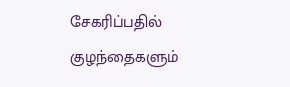சேகரிப்பதில் குழந்தைகளும்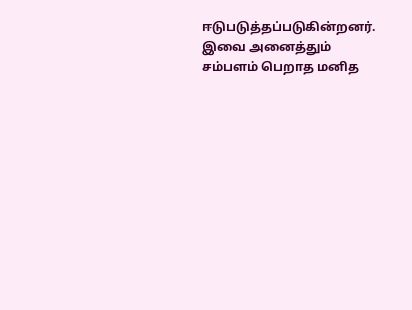ஈடுபடுத்தப்படுகின்றனர். இவை அனைத்தும் சம்பளம் பெறாத மனித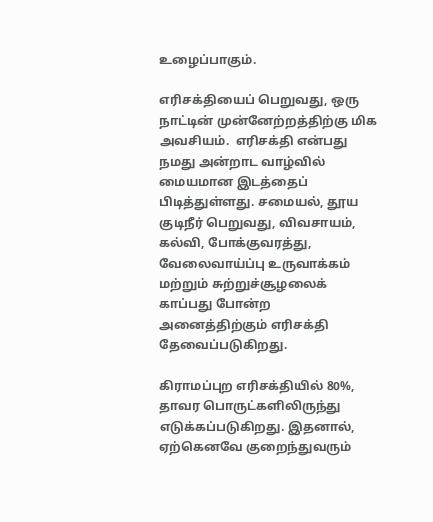உழைப்பாகும்.

எரிசக்தியைப் பெறுவது, ஒரு நாட்டின் முன்னேற்றத்திற்கு மிக அவசியம்.  எரிசக்தி என்பது நமது அன்றாட வாழ்வில் மையமான இடத்தைப் பிடித்துள்ளது. சமையல், தூய குடிநீர் பெறுவது, விவசாயம், கல்வி, போக்குவரத்து, வேலைவாய்ப்பு உருவாக்கம் மற்றும் சுற்றுச்சூழலைக் காப்பது போன்ற அனைத்திற்கும் எரிசக்தி தேவைப்படுகிறது.

கிராமப்புற எரிசக்தியில் 80%, தாவர பொருட்களிலிருந்து எடுக்கப்படுகிறது. இதனால், ஏற்கெனவே குறைந்துவரும்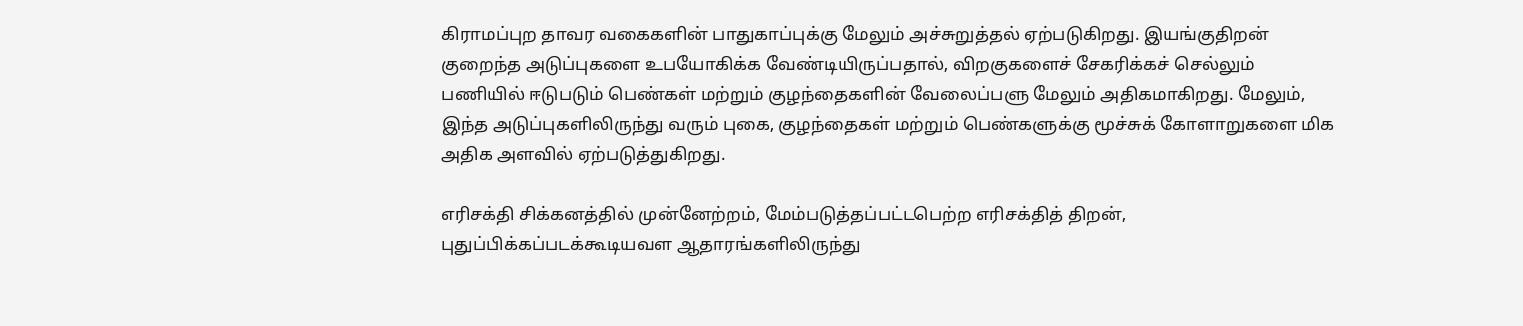கிராமப்புற தாவர வகைகளின் பாதுகாப்புக்கு மேலும் அச்சுறுத்தல் ஏற்படுகிறது. இயங்குதிறன் குறைந்த அடுப்புகளை உபயோகிக்க வேண்டியிருப்பதால், விறகுகளைச் சேகரிக்கச் செல்லும் பணியில் ஈடுபடும் பெண்கள் மற்றும் குழந்தைகளின் வேலைப்பளு மேலும் அதிகமாகிறது. மேலும், இந்த அடுப்புகளிலிருந்து வரும் புகை, குழந்தைகள் மற்றும் பெண்களுக்கு மூச்சுக் கோளாறுகளை மிக அதிக அளவில் ஏற்படுத்துகிறது.

எரிசக்தி சிக்கனத்தில் முன்னேற்றம், மேம்படுத்தப்பட்டபெற்ற எரிசக்தித் திறன், புதுப்பிக்கப்படக்கூடியவள ஆதாரங்களிலிருந்து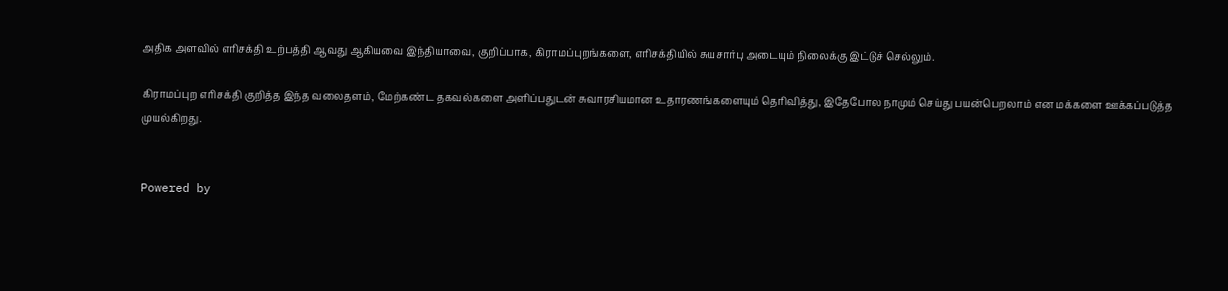அதிக அளவில் எரிசக்தி உற்பத்தி ஆவது ஆகியவை இந்தியாவை, குறிப்பாக, கிராமப்புறங்களை, எரிசக்தியில் சுயசார்பு அடையும் நிலைக்கு இட்டுச் செல்லும்.

கிராமப்புற எரிசக்தி குறித்த இந்த வலைதளம், மேற்கண்ட தகவல்களை அளிப்பதுடன் சுவாரசியமான உதாரணங்களையும் தெரிவித்து, இதேபோல நாமும் செய்து பயன்பெறலாம் என மக்களை ஊக்கப்படுத்த முயல்கிறது.


Powered by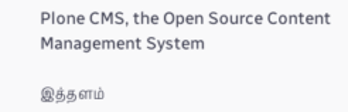Plone CMS, the Open Source Content Management System

இத்தளம்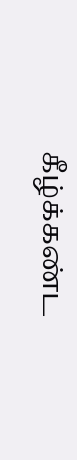கீழ்க்கண்ட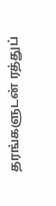தரங்களுடன் ரத்துப்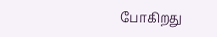போகிறது